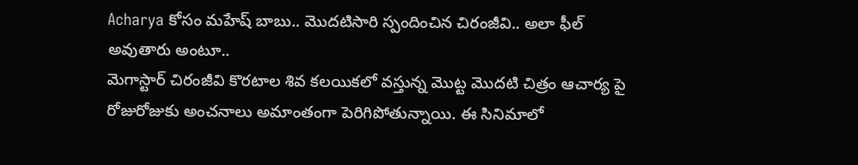Acharya కోసం మహేష్ బాబు.. మొదటిసారి స్పందించిన చిరంజీవి.. అలా ఫీల్ అవుతారు అంటూ..
మెగాస్టార్ చిరంజీవి కొరటాల శివ కలయికలో వస్తున్న మొట్ట మొదటి చిత్రం ఆచార్య పై రోజురోజుకు అంచనాలు అమాంతంగా పెరిగిపోతున్నాయి. ఈ సినిమాలో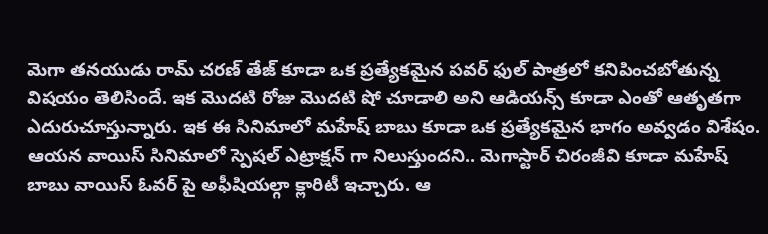మెగా తనయుడు రామ్ చరణ్ తేజ్ కూడా ఒక ప్రత్యేకమైన పవర్ ఫుల్ పాత్రలో కనిపించబోతున్న విషయం తెలిసిందే. ఇక మొదటి రోజు మొదటి షో చూడాలి అని ఆడియన్స్ కూడా ఎంతో ఆతృతగా ఎదురుచూస్తున్నారు. ఇక ఈ సినిమాలో మహేష్ బాబు కూడా ఒక ప్రత్యేకమైన భాగం అవ్వడం విశేషం. ఆయన వాయిస్ సినిమాలో స్పెషల్ ఎట్రాక్షన్ గా నిలుస్తుందని.. మెగాస్టార్ చిరంజీవి కూడా మహేష్ బాబు వాయిస్ ఓవర్ పై అఫీషియల్గా క్లారిటీ ఇచ్చారు. ఆ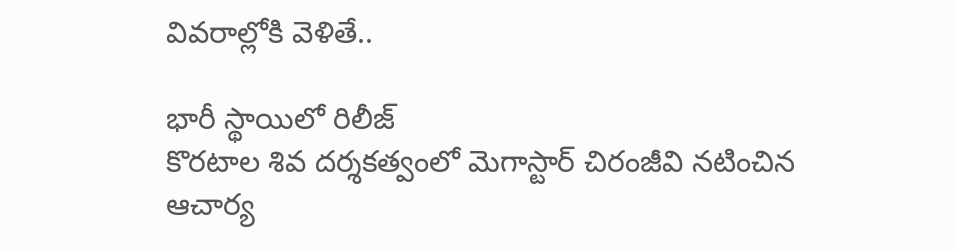వివరాల్లోకి వెళితే..

భారీ స్థాయిలో రిలీజ్
కొరటాల శివ దర్శకత్వంలో మెగాస్టార్ చిరంజీవి నటించిన ఆచార్య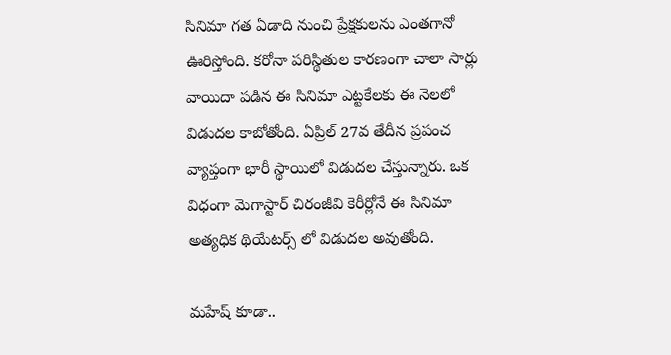సినిమా గత ఏడాది నుంచి ప్రేక్షకులను ఎంతగానో ఊరిస్తోంది. కరోనా పరిస్థితుల కారణంగా చాలా సార్లు వాయిదా పడిన ఈ సినిమా ఎట్టకేలకు ఈ నెలలో విడుదల కాబోతోంది. ఏప్రిల్ 27వ తేదీన ప్రపంచ వ్యాప్తంగా భారీ స్థాయిలో విడుదల చేస్తున్నారు. ఒక విధంగా మెగాస్టార్ చిరంజీవి కెరీర్లోనే ఈ సినిమా అత్యధిక థియేటర్స్ లో విడుదల అవుతోంది.

మహేష్ కూడా..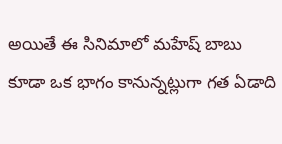అయితే ఈ సినిమాలో మహేష్ బాబు కూడా ఒక భాగం కానున్నట్లుగా గత ఏడాది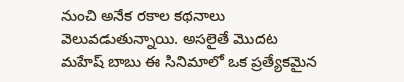నుంచి అనేక రకాల కథనాలు వెలువడుతున్నాయి. అసలైతే మొదట మహేష్ బాబు ఈ సినిమాలో ఒక ప్రత్యేకమైన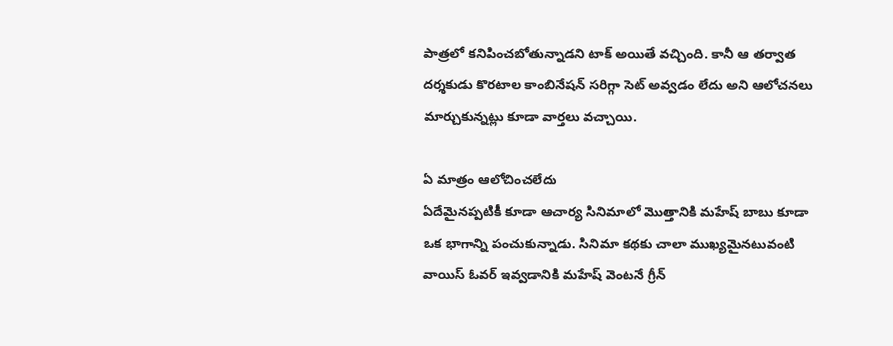పాత్రలో కనిపించబోతున్నాడని టాక్ అయితే వచ్చింది. కానీ ఆ తర్వాత దర్శకుడు కొరటాల కాంబినేషన్ సరిగ్గా సెట్ అవ్వడం లేదు అని ఆలోచనలు మార్చుకున్నట్లు కూడా వార్తలు వచ్చాయి.

ఏ మాత్రం ఆలోచించలేదు
ఏదేమైనప్పటికీ కూడా ఆచార్య సినిమాలో మొత్తానికి మహేష్ బాబు కూడా ఒక భాగాన్ని పంచుకున్నాడు. సినిమా కథకు చాలా ముఖ్యమైనటువంటి వాయిస్ ఓవర్ ఇవ్వడానికి మహేష్ వెంటనే గ్రీన్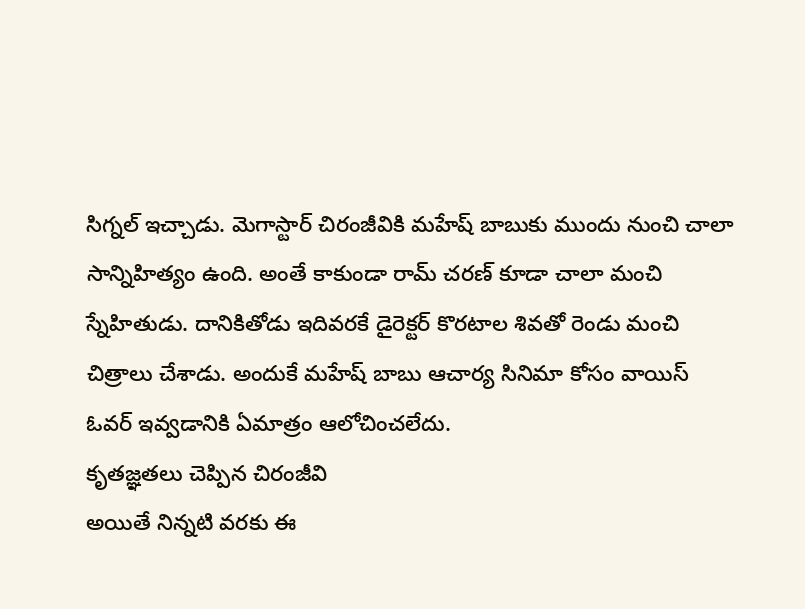సిగ్నల్ ఇచ్చాడు. మెగాస్టార్ చిరంజీవికి మహేష్ బాబుకు ముందు నుంచి చాలా సాన్నిహిత్యం ఉంది. అంతే కాకుండా రామ్ చరణ్ కూడా చాలా మంచి స్నేహితుడు. దానికితోడు ఇదివరకే డైరెక్టర్ కొరటాల శివతో రెండు మంచి చిత్రాలు చేశాడు. అందుకే మహేష్ బాబు ఆచార్య సినిమా కోసం వాయిస్ ఓవర్ ఇవ్వడానికి ఏమాత్రం ఆలోచించలేదు.
కృతజ్ఞతలు చెప్పిన చిరంజీవి
అయితే నిన్నటి వరకు ఈ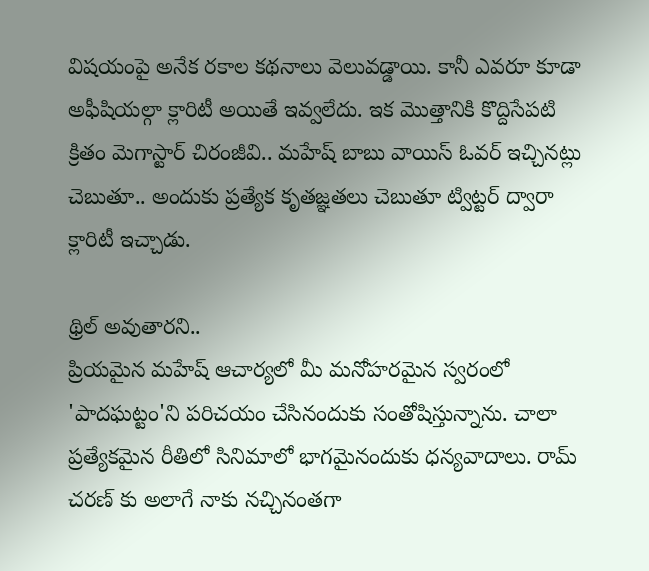విషయంపై అనేక రకాల కథనాలు వెలువడ్డాయి. కానీ ఎవరూ కూడా అఫీషియల్గా క్లారిటీ అయితే ఇవ్వలేదు. ఇక మొత్తానికి కొద్దిసేపటి క్రితం మెగాస్టార్ చిరంజీవి.. మహేష్ బాబు వాయిస్ ఓవర్ ఇచ్చినట్లు చెబుతూ.. అందుకు ప్రత్యేక కృతజ్ఞతలు చెబుతూ ట్విట్టర్ ద్వారా క్లారిటీ ఇచ్చాడు.

థ్రిల్ అవుతారని..
ప్రియమైన మహేష్ ఆచార్యలో మీ మనోహరమైన స్వరంలో 'పాదఘట్టం'ని పరిచయం చేసినందుకు సంతోషిస్తున్నాను. చాలా ప్రత్యేకమైన రీతిలో సినిమాలో భాగమైనందుకు ధన్యవాదాలు. రామ్ చరణ్ కు అలాగే నాకు నచ్చినంతగా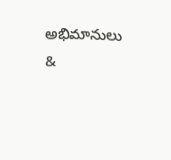అభిమానులు &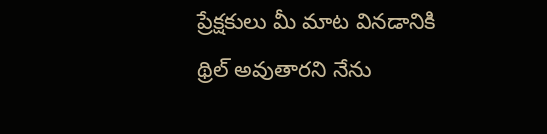ప్రేక్షకులు మీ మాట వినడానికి థ్రిల్ అవుతారని నేను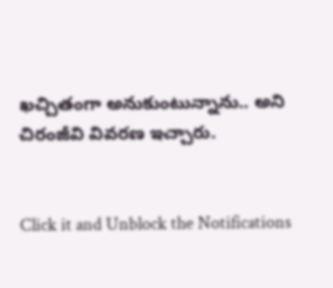ఖచ్చితంగా అనుకుంటున్నాను.. అని చిరంజీవి వివరణ ఇచ్చారు.


Click it and Unblock the Notifications